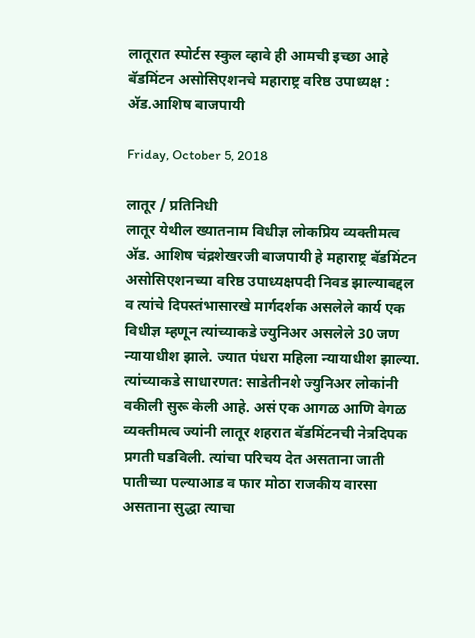लातूरात स्पोर्टस स्कुल व्हावे ही आमची इच्छा आहे बॅडमिंटन असोसिएशनचे महाराष्ट्र वरिष्ठ उपाध्यक्ष : अ‍ॅड.आशिष बाजपायी

Friday, October 5, 2018

लातूर / प्रतिनिधी
लातूर येथील ख्यातनाम विधीज्ञ लोकप्रिय व्यक्तीमत्व अ‍ॅड. आशिष चंद्रशेखरजी बाजपायी हे महाराष्ट्र बॅडमिंटन असोसिएशनच्या वरिष्ठ उपाध्यक्षपदी निवड झाल्याबद्दल व त्यांचे दिपस्तंभासारखे मार्गदर्शक असलेले कार्य एक विधीज्ञ म्हणून त्यांच्याकडे ज्युनिअर असलेले 30 जण न्यायाधीश झाले. ज्यात पंधरा महिला न्यायाधीश झाल्या. त्यांच्याकडे साधारणत: साडेतीनशे ज्युनिअर लोकांनी वकीली सुरू केली आहे. असं एक आगळ आणि वेगळ व्यक्तीमत्व ज्यांनी लातूर शहरात बॅडमिंटनची नेत्रदिपक प्रगती घडविली. त्यांचा परिचय देत असताना जाती पातीच्या पल्याआड व फार मोठा राजकीय वारसा असताना सुद्धा त्याचा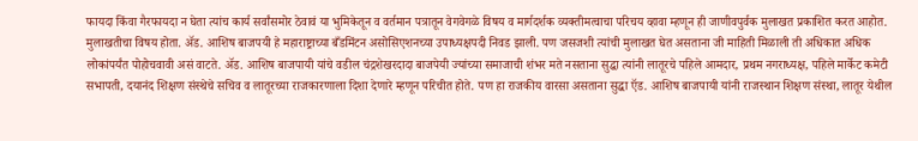फायदा किंवा गैरफायदा न घेता त्यांच कार्य सर्वांसमोर ठेवावं या भुमिकेतून व वर्तमान पत्रातून वेगवेगळे विषय व मार्गदर्शक व्यक्तीमत्वाचा परिचय व्हावा म्हणून ही जाणीवपुर्वक मुलाखत प्रकाशित करत आहोत. मुलाखतीचा विषय होता. अ‍ॅड. आशिष बाजपयी हे महाराष्ट्राच्या बँडमिंटन असोसिएशनच्या उपाध्यक्षपदी निवड झाली. पण जसजशी त्यांची मुलाखत घेत असताना जी माहिती मिळाली ती अधिकात अधिक लोकांपर्यंत पोहोचवावी असं वाटते. अ‍ॅड. आशिष बाजपायी यांचे वडील चंद्रशेखरदादा बाजपेयी ज्यांच्या समाजाची शंभर मते नसताना सुद्धा त्यांनी लातूरचे पहिले आमदार, प्रथम नगराध्यक्ष, पहिले मार्केट कमेटी सभापती, दयानंद शिक्षण संस्थेचे सचिव व लातूरच्या राजकारणाला दिशा देणारे म्हणून परिचीत होते. पण हा राजकीय वारसा असताना सुद्धा ऍड. आशिष बाजपायी यांनी राजस्थान शिक्षण संस्था, लातूर येथील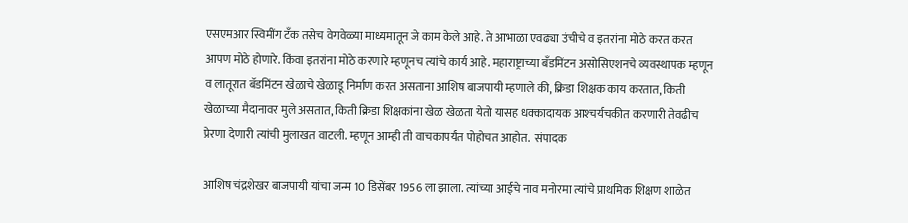एसएमआर स्विमींग टँक तसेच वेगवेळ्या माध्यमातून जे काम केले आहे. ते आभाळा एवढ्या उंचीचे व इतरांना मोठे करत करत आपण मोठे होणारे. किंवा इतरांना मोठे करणारे म्हणूनच त्यांचे कार्य आहे. महाराष्ट्राच्या बँडमिंटन असोसिएशनचे व्यवस्थापक म्हणून व लातूरात बॅडमिंटन खेळाचे खेळाडू निर्माण करत असताना आशिष बाजपायी म्हणाले की, क्रिडा शिक्षक काय करतात, किती खेळाच्या मैदानावर मुले असतात, किती क्रिडा शिक्षकांना खेळ खेळता येतो यासह धक्कादायक आश्‍चर्यचकीत करणारी तेवढीच प्रेरणा देणारी त्यांची मुलाखत वाटली. म्हणून आम्ही ती वाचकापर्यंत पोहोचत आहोत.  संपादक

आशिष चंद्रशेखर बाजपायी यांचा जन्म 10 डिसेंबर 1956 ला झाला. त्यांच्या आईचे नाव मनोरमा त्यांचे प्राथमिक शिक्षण शाळेत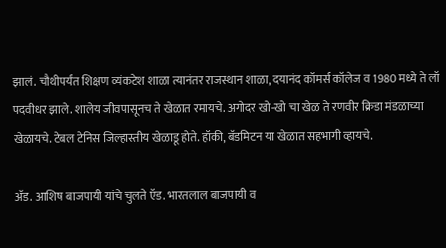झालं. चौथीपर्यंत शिक्षण व्यंकटेश शाळा त्यानंतर राजस्थान शाळा, दयानंद कॉमर्स कॉलेज व 1980 मध्ये ते लॉ पदवीधर झाले. शालेय जीवपासूनच ते खेळात रमायचे. अगोदर खो-खो चा खेळ ते रणवीर क्रिडा मंडळाच्या खेळायचे. टेबल टेनिस जिल्हास्तीय खेळाडू होते. हॉकी, बॅडमिटन या खेळात सहभागी व्हायचे.

अ‍ॅड. आशिष बाजपायी यांचे चुलते ऍड. भारतलाल बाजपायी व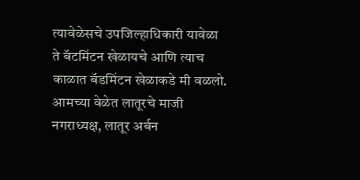त्यावेळेसचे उपजिल्हाधिकारी यावेळा ते बॅटमिंटन खेळायचे आणि त्याच काळात बॅडमिंटन खेळाकडे मी वळलो. आमच्या वेळेत लातूरचे माजी नगराध्यक्ष, लातूर अर्बन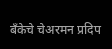बँकेचे चेअरमन प्रदिप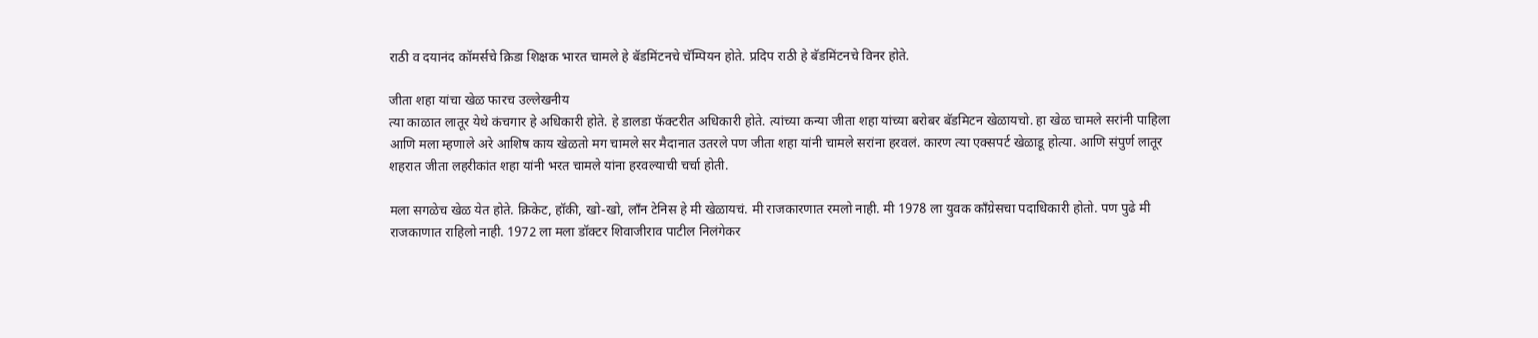राठी व दयानंद कॉमर्सचे क्रिडा शिक्षक भारत चामले हे बॅडमिंटनचे चॅम्पियन होते. प्रदिप राठी हे बॅडमिंटनचे विनर होते.

जीता शहा यांचा खेळ फारच उल्लेखनीय
त्या काळात लातूर येथे कंचगार हे अधिकारी होते. हे डालडा फॅक्टरीत अधिकारी होते. त्यांच्या कन्या जीता शहा यांच्या बरोबर बॅडमिटन खेळायचो. हा खेळ चामले सरांनी पाहिला आणि मला म्हणाले अरे आशिष काय खेळतो मग चामले सर मैदानात उतरले पण जीता शहा यांनी चामले सरांना हरवलं. कारण त्या एक्सपर्ट खेळाडू होत्या. आणि संपुर्ण लातूर शहरात जीता लहरीकांत शहा यांनी भरत चामले यांना हरवल्याची चर्चा होती.

मला सगळेच खेळ येत होते. क्रिकेट, हॉकी, खो-खो, लाँन टेनिस हे मी खेळायचं. मी राजकारणात रमलो नाही. मी 1978 ला युवक काँग्रेसचा पदाधिकारी होतो. पण पुढे मी राजकाणात राहिलो नाही. 1972 ला मला डॉक्टर शिवाजीराव पाटील निलंगेकर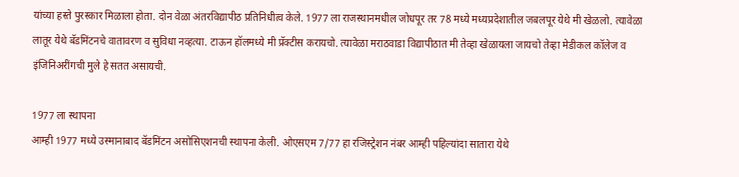यांच्या हस्ते पुरस्कार मिळाला होता. दोन वेळा अंतरविद्यापीठ प्रतिनिधीत्व केले. 1977 ला राजस्थानमधील जोधपूर तर 78 मध्ये मध्यप्रदेशातील जबलपूर येथे मी खेळलो. त्यावेळा लातूर येथे बॅडमिंटनचे वातावरण व सुविधा नव्हत्या. टाऊन हॉलमध्ये मी प्रॅक्टीस करायचो. त्यावेळा मराठवाडा विद्यापीठात मी तेव्हा खेळायला जायचो तेव्हा मेडीकल कॉलेज व इंजिनिअरींगची मुले हे सतत असायची.

1977 ला स्थापना
आम्ही 1977 मध्ये उस्मानाबाद बॅडमिंटन असोसिएशनची स्थापना केली. ओएसएम 7/77 हा रजिस्ट्रेशन नंबर आम्ही पहिल्यांदा सातारा येथे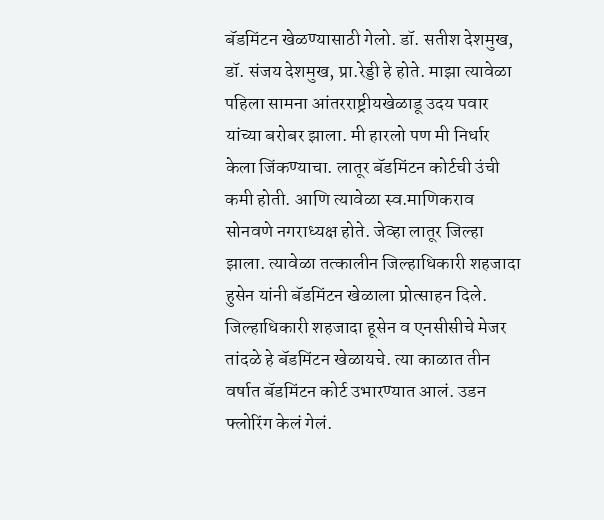बॅडमिंटन खेळण्यासाठी गेलो. डॉ. सतीश देशमुख, डॉ. संजय देशमुख, प्रा.रेड्डी हे होते. माझा त्यावेळा पहिला सामना आंतरराष्ट्रीयखेळाडू उदय पवार यांच्या बरोबर झाला. मी हारलो पण मी निर्धार केला जिंकण्याचा. लातूर बॅडमिंटन कोर्टची उंची कमी होती. आणि त्यावेळा स्व.माणिकराव सोनवणे नगराध्यक्ष होते. जेव्हा लातूर जिल्हा झाला. त्यावेळा तत्कालीन जिल्हाधिकारी शहजादा हुसेन यांनी बॅडमिंटन खेळाला प्रोत्साहन दिले. जिल्हाधिकारी शहजादा हूसेन व एनसीसीचे मेजर तांदळे हे बॅडमिंटन खेळायचे. त्या काळात तीन वर्षात बॅडमिंटन कोर्ट उभारण्यात आलं. उडन फ्लोरिंग केलं गेलं.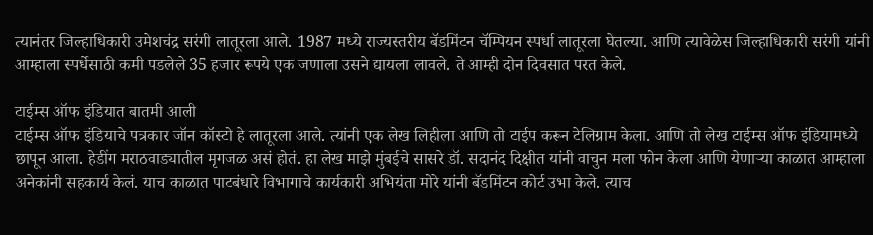त्यानंतर जिल्हाधिकारी उमेशचंद्र सरंगी लातूरला आले. 1987 मध्ये राज्यस्तरीय बॅडमिंटन चॅम्पियन स्पर्धा लातूरला घेतल्या. आणि त्यावेळेस जिल्हाधिकारी सरंगी यांनी आम्हाला स्पर्धेसाठी कमी पडलेले 35 हजार रूपये एक जणाला उसने द्यायला लावले. ते आम्ही दोन दिवसात परत केले.

टाईम्स ऑफ इंडियात बातमी आली
टाईम्स ऑफ इंडियाचे पत्रकार जॉन कॉस्टो हे लातूरला आले. त्यांनी एक लेख लिहीला आणि तो टाईप करून टेलिग्राम केला. आणि तो लेख टाईम्स ऑफ इंडियामध्ये छापून आला. हेडींग मराठवाड्यातील मृगजळ असं होतं. हा लेख माझे मुंबईचे सासरे डॉ. सदानंद दिक्षीत यांनी वाचुन मला फोन केला आणि येणार्‍या काळात आम्हाला अनेकांनी सहकार्य केलं. याच काळात पाटबंधारे विभागाचे कार्यकारी अभियंता मोरे यांनी बॅडमिंटन कोर्ट उभा केले. त्याच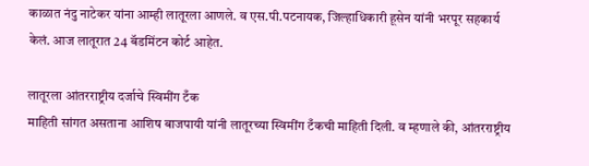काळात नंदु नाटेकर यांना आम्ही लातूरला आणले. व एस.पी.पटनायक, जिल्हाधिकारी हूसेन यांनी भरपूर सहकार्य केलं. आज लातूरात 24 बॅडमिंटन कोर्ट आहेत.

लातूरला आंतरराष्ट्रीय दर्जाचे स्विमींग टँक
माहिती सांगत असताना आशिष बाजपायी यांनी लातूरच्या स्विमींग टँकची माहिती दिली. व म्हणाले की, आंतरराष्ट्रीय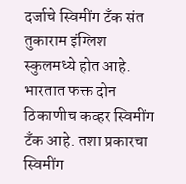दर्जाचे स्विमींग टँक संत तुकाराम इंग्लिश स्कुलमध्ये होत आहे. भारतात फक्त दोन ठिकाणीच कव्हर स्विमींग टँक आहे. तशा प्रकारचा स्विमींग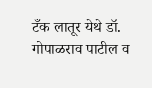टँक लातूर येथे डॉ. गोपाळराव पाटील व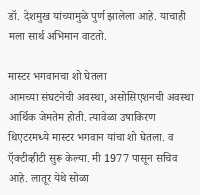डॉ. देशमुख यांच्यामुळे पुर्ण झालेला आहे. याचाही मला सार्थ अभिमान वाटतो.

मास्टर भगवानचा शो घेतला
आमच्या संघटनेची अवस्था, असोसिएशनची अवस्था आर्थिक जेमतेम होती. त्यावेळा उषाकिरण थिएटरमध्ये मास्टर भगवान यांचा शो घेतला. व ऍक्टीव्हीटी सुरू केल्या. मी 1977 पासून सचिव आहे. लातूर येथे सोळा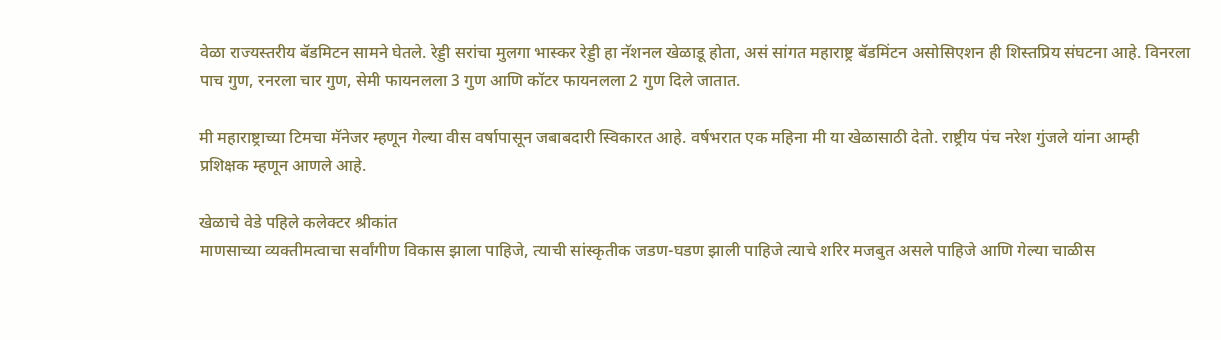वेळा राज्यस्तरीय बॅडमिटन सामने घेतले. रेड्डी सरांचा मुलगा भास्कर रेड्डी हा नॅशनल खेळाडू होता, असं सांगत महाराष्ट्र बॅडमिंटन असोसिएशन ही शिस्तप्रिय संघटना आहे. विनरला पाच गुण, रनरला चार गुण, सेमी फायनलला 3 गुण आणि कॉटर फायनलला 2 गुण दिले जातात.

मी महाराष्ट्राच्या टिमचा मॅनेजर म्हणून गेल्या वीस वर्षापासून जबाबदारी स्विकारत आहे. वर्षभरात एक महिना मी या खेळासाठी देतो. राष्ट्रीय पंच नरेश गुंजले यांना आम्ही प्रशिक्षक म्हणून आणले आहे.

खेळाचे वेडे पहिले कलेक्टर श्रीकांत
माणसाच्या व्यक्तीमत्वाचा सर्वांगीण विकास झाला पाहिजे, त्याची सांस्कृतीक जडण-घडण झाली पाहिजे त्याचे शरिर मजबुत असले पाहिजे आणि गेल्या चाळीस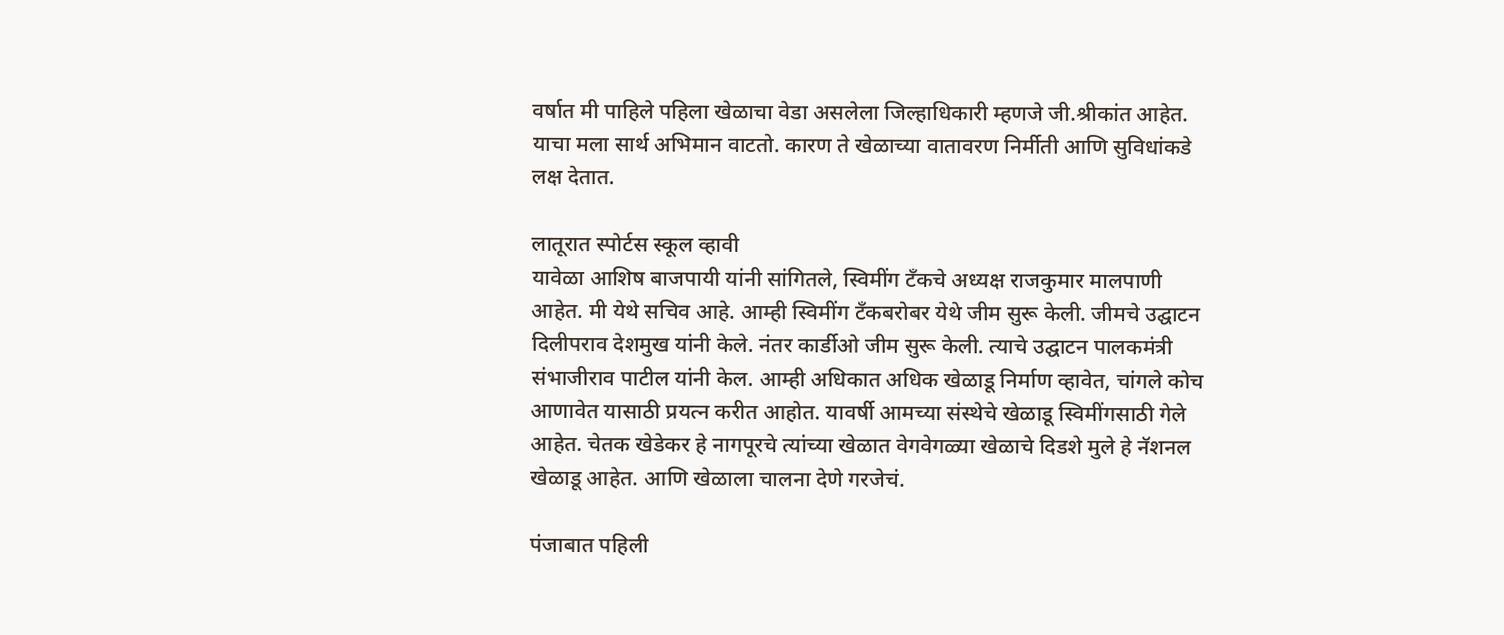वर्षात मी पाहिले पहिला खेळाचा वेडा असलेला जिल्हाधिकारी म्हणजे जी.श्रीकांत आहेत. याचा मला सार्थ अभिमान वाटतो. कारण ते खेळाच्या वातावरण निर्मीती आणि सुविधांकडे लक्ष देतात.

लातूरात स्पोर्टस स्कूल व्हावी
यावेळा आशिष बाजपायी यांनी सांगितले, स्विमींग टँकचे अध्यक्ष राजकुमार मालपाणी आहेत. मी येथे सचिव आहे. आम्ही स्विमींग टँकबरोबर येथे जीम सुरू केली. जीमचे उद्घाटन दिलीपराव देशमुख यांनी केले. नंतर कार्डीओ जीम सुरू केली. त्याचे उद्घाटन पालकमंत्री संभाजीराव पाटील यांनी केल. आम्ही अधिकात अधिक खेळाडू निर्माण व्हावेत, चांगले कोच आणावेत यासाठी प्रयत्न करीत आहोत. यावर्षी आमच्या संस्थेचे खेळाडू स्विमींगसाठी गेले आहेत. चेतक खेडेकर हे नागपूरचे त्यांच्या खेळात वेगवेगळ्या खेळाचे दिडशे मुले हे नॅशनल खेळाडू आहेत. आणि खेळाला चालना देणे गरजेचं.

पंजाबात पहिली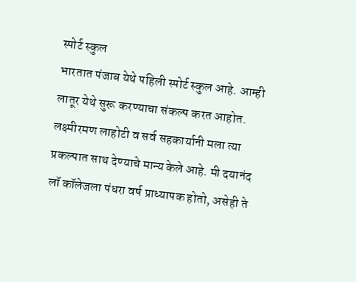स्पोर्ट स्कुल
भारतात पंजाब येथे पहिली स्पोर्ट स्कुल आहे. आम्ही लातूर येथे सुरू करण्याचा संकल्प करत आहोत. लक्ष्मीरमण लाहोटी व सर्व सहकार्यानी मला त्या प्रकल्पात साथ देण्याचे मान्य केले आहे. मी दयानंद लॉ कॉलेजला पंधरा वर्ष प्राध्यापक होतो, असेही ते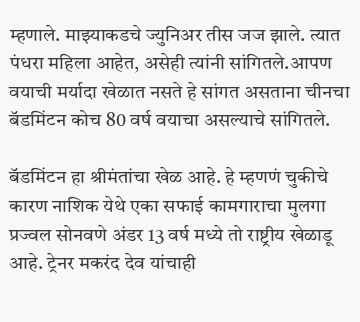म्हणाले. माझ्याकडचे ज्युनिअर तीस जज झाले. त्यात पंधरा महिला आहेत, असेही त्यांनी सांगितले.आपण वयाची मर्यादा खेळात नसते हे सांगत असताना चीनचा बॅडमिंटन कोच 80 वर्ष वयाचा असल्याचे सांगितले.

बॅडमिंटन हा श्रीमंतांचा खेळ आहे. हे म्हणणं चुकीचे कारण नाशिक येथे एका सफाई कामगाराचा मुलगा प्रज्वल सोनवणे अंडर 13 वर्ष मध्ये तो राष्ट्रीय खेळाडू आहे. ट्रेनर मकरंद देव यांचाही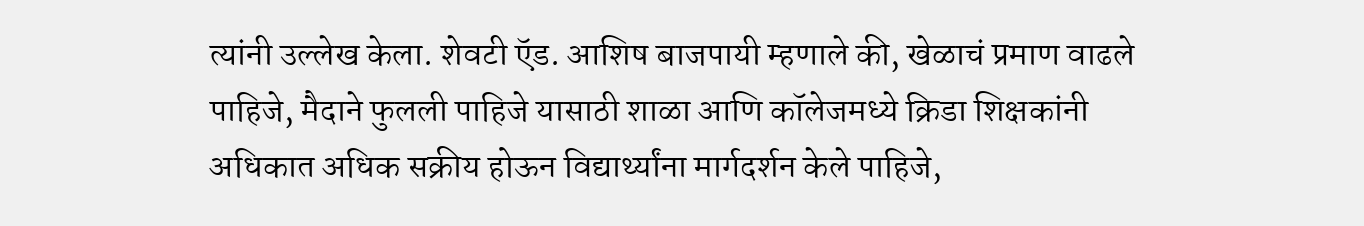त्यांनी उल्लेख केला. शेवटी ऍड. आशिष बाजपायी म्हणाले की, खेळाचं प्रमाण वाढले पाहिजे, मैदाने फुलली पाहिजे यासाठी शाळा आणि कॉलेजमध्ये क्रिडा शिक्षकांनी अधिकात अधिक सक्रीय होऊन विद्यार्थ्यांना मार्गदर्शन केले पाहिजे,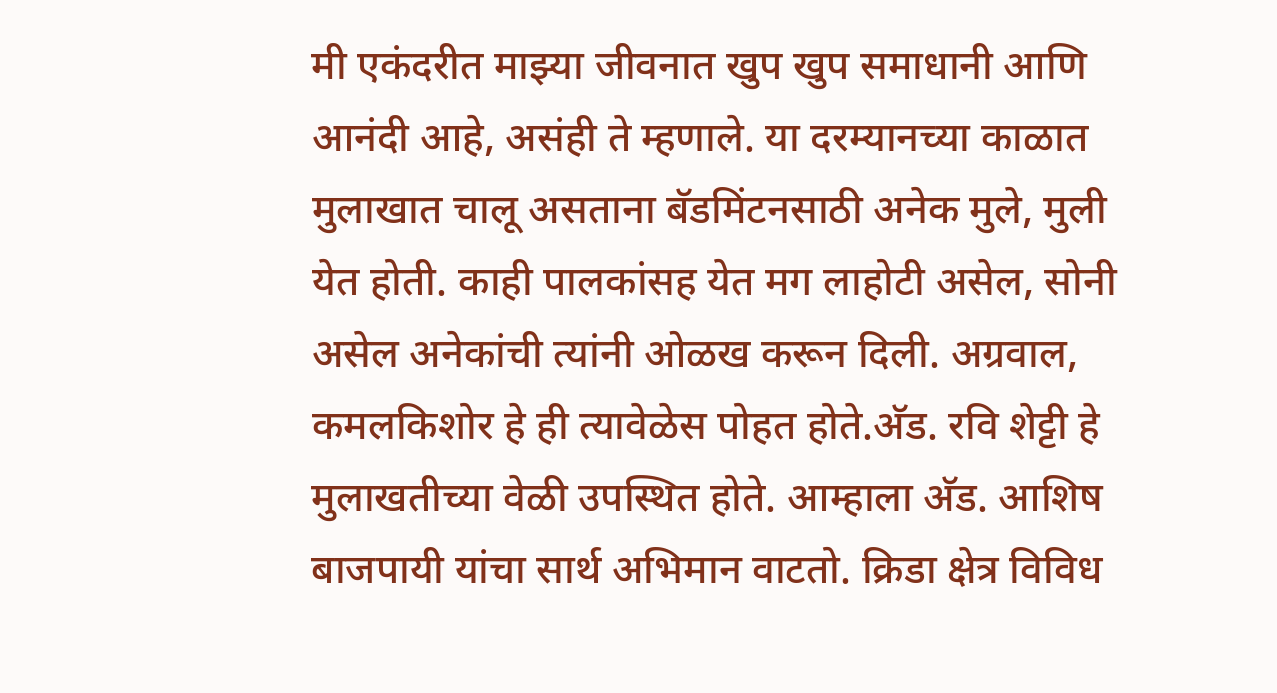मी एकंदरीत माझ्या जीवनात खुप खुप समाधानी आणि आनंदी आहे, असंही ते म्हणाले. या दरम्यानच्या काळात मुलाखात चालू असताना बॅडमिंटनसाठी अनेक मुले, मुली येत होती. काही पालकांसह येत मग लाहोटी असेल, सोनी असेल अनेकांची त्यांनी ओळख करून दिली. अग्रवाल, कमलकिशोर हे ही त्यावेळेस पोहत होते.अ‍ॅड. रवि शेट्टी हे मुलाखतीच्या वेळी उपस्थित होते. आम्हाला अ‍ॅड. आशिष बाजपायी यांचा सार्थ अभिमान वाटतो. क्रिडा क्षेत्र विविध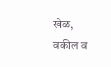खेळ, वकील व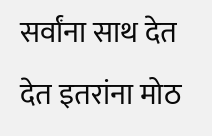सर्वांना साथ देत देत इतरांना मोठ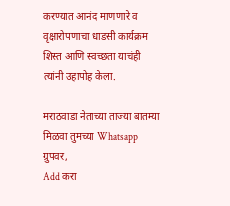करण्यात आनंद माणणारे व वृक्षारोपणाचा धाडसी कार्यक्रम शिस्त आणि स्वच्छता याचंही त्यांनी उहापोह केला.

मराठवाडा नेताच्या ताज्या बातम्या मिळवा तुमच्या Whatsapp ग्रुपवर,
Add करा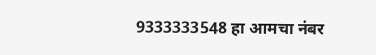9333333548 हा आमचा नंबर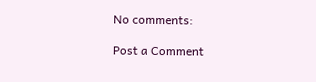No comments:

Post a Comment